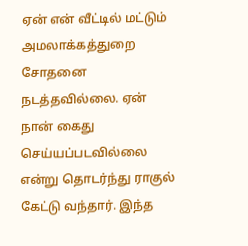ஏன் என் வீட்டில் மட்டும் அமலாக்கத்துறை சோதனை நடத்தவில்லை. ஏன் நான் கைது செய்யப்படவில்லை என்று தொடர்ந்து ராகுல் கேட்டு வந்தார். இந்த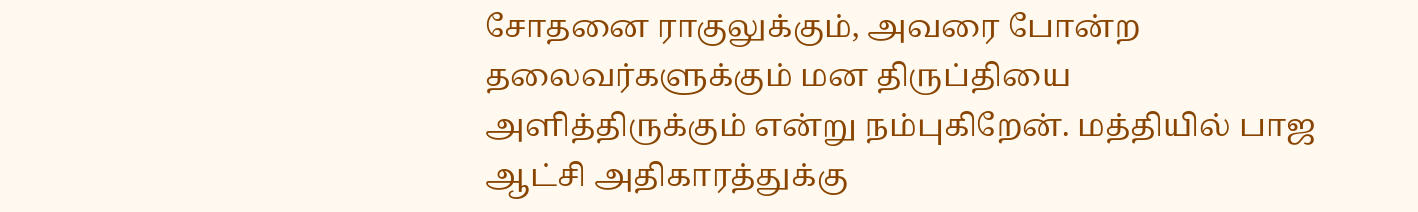சோதனை ராகுலுக்கும், அவரை போன்ற தலைவர்களுக்கும் மன திருப்தியை அளித்திருக்கும் என்று நம்புகிறேன். மத்தியில் பாஜ ஆட்சி அதிகாரத்துக்கு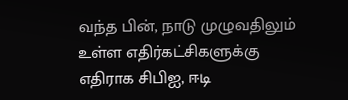வந்த பின், நாடு முழுவதிலும் உள்ள எதிர்கட்சிகளுக்கு எதிராக சிபிஐ, ஈடி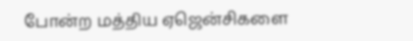போன்ற மத்திய ஏஜென்சிகளை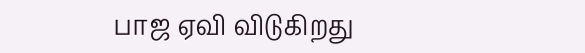பாஜ ஏவி விடுகிறது